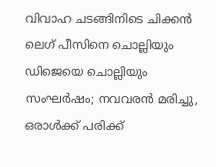വിവാഹ ചടങ്ങിനിടെ ചിക്കന്‍ ലെഗ് പീസിനെ ചൊല്ലിയും ഡിജെയെ ചൊല്ലിയും സംഘര്‍ഷം; നവവരന്‍ മരിച്ചു, ഒരാള്‍ക്ക് പരിക്ക്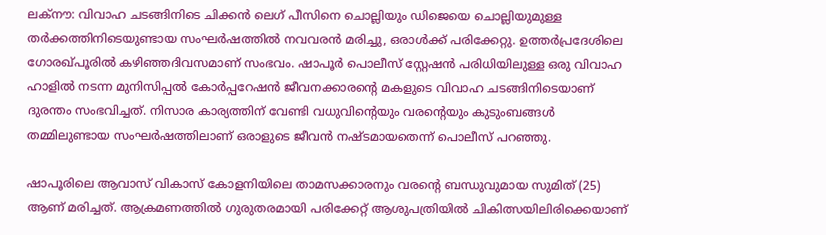ലക്‌നൗ: വിവാഹ ചടങ്ങിനിടെ ചിക്കന്‍ ലെഗ് പീസിനെ ചൊല്ലിയും ഡിജെയെ ചൊല്ലിയുമുള്ള തര്‍ക്കത്തിനിടെയുണ്ടായ സംഘര്‍ഷത്തില്‍ നവവരന്‍ മരിച്ചു, ഒരാള്‍ക്ക് പരിക്കേറ്റു. ഉത്തര്‍പ്രദേശിലെ ഗോരഖ്പൂരില്‍ കഴിഞ്ഞദിവസമാണ് സംഭവം. ഷാപൂര്‍ പൊലീസ് സ്റ്റേഷന്‍ പരിധിയിലുള്ള ഒരു വിവാഹ ഹാളില്‍ നടന്ന മുനിസിപ്പല്‍ കോര്‍പ്പറേഷന്‍ ജീവനക്കാരന്റെ മകളുടെ വിവാഹ ചടങ്ങിനിടെയാണ് ദുരന്തം സംഭവിച്ചത്. നിസാര കാര്യത്തിന് വേണ്ടി വധുവിന്റെയും വരന്റെയും കുടുംബങ്ങള്‍ തമ്മിലുണ്ടായ സംഘര്‍ഷത്തിലാണ് ഒരാളുടെ ജീവന്‍ നഷ്ടമായതെന്ന് പൊലീസ് പറഞ്ഞു.

ഷാപൂരിലെ ആവാസ് വികാസ് കോളനിയിലെ താമസക്കാരനും വരന്റെ ബന്ധുവുമായ സുമിത് (25) ആണ് മരിച്ചത്. ആക്രമണത്തില്‍ ഗുരുതരമായി പരിക്കേറ്റ് ആശുപത്രിയില്‍ ചികിത്സയിലിരിക്കെയാണ്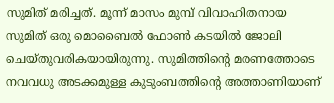സുമിത് മരിച്ചത്. മൂന്ന് മാസം മുമ്പ് വിവാഹിതനായ സുമിത് ഒരു മൊബൈല്‍ ഫോണ്‍ കടയില്‍ ജോലി ചെയ്തുവരികയായിരുന്നു. സുമിത്തിന്റെ മരണത്തോടെ നവവധു അടക്കമുള്ള കുടുംബത്തിന്റെ അത്താണിയാണ്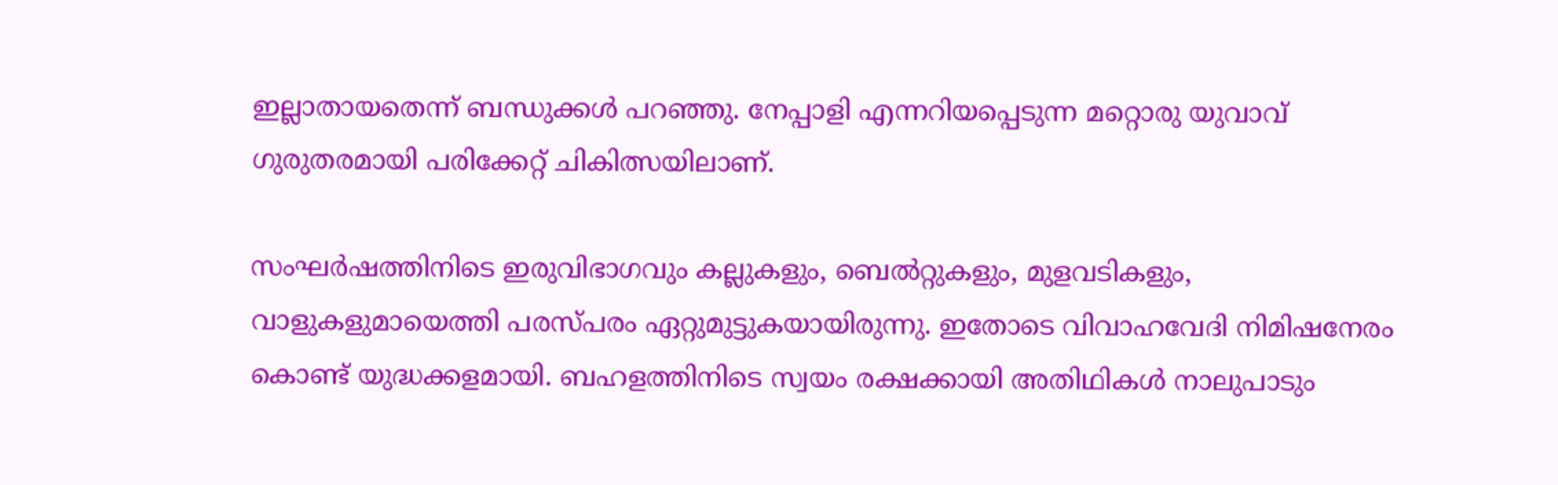ഇല്ലാതായതെന്ന് ബന്ധുക്കള്‍ പറഞ്ഞു. നേപ്പാളി എന്നറിയപ്പെടുന്ന മറ്റൊരു യുവാവ് ഗുരുതരമായി പരിക്കേറ്റ് ചികിത്സയിലാണ്.

സംഘര്‍ഷത്തിനിടെ ഇരുവിഭാഗവും കല്ലുകളും, ബെല്‍റ്റുകളും, മുളവടികളും, വാളുകളുമായെത്തി പരസ്പരം ഏറ്റുമുട്ടുകയായിരുന്നു. ഇതോടെ വിവാഹവേദി നിമിഷനേരം കൊണ്ട് യുദ്ധക്കളമായി. ബഹളത്തിനിടെ സ്വയം രക്ഷക്കായി അതിഥികള്‍ നാലുപാടും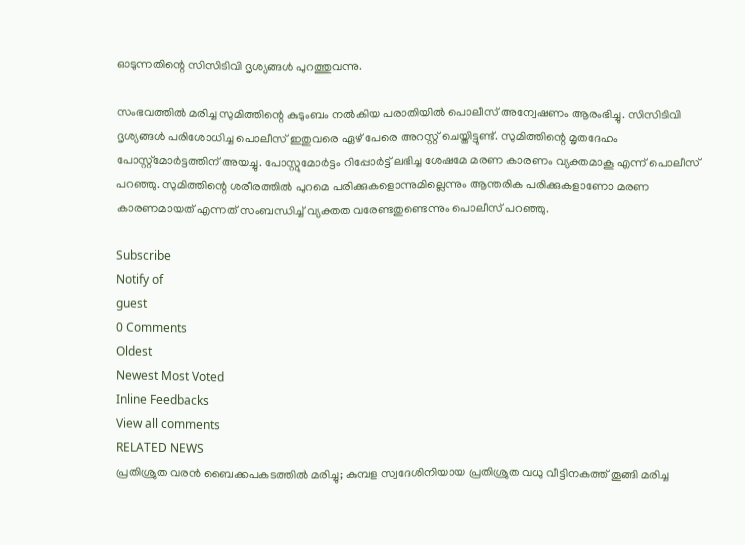ഓടുന്നതിന്റെ സിസിടിവി ദൃശ്യങ്ങള്‍ പുറത്തുവന്നു.

സംഭവത്തില്‍ മരിച്ച സുമിത്തിന്റെ കുടുംബം നല്‍കിയ പരാതിയില്‍ പൊലീസ് അന്വേഷണം ആരംഭിച്ചു. സിസിടിവി ദൃശ്യങ്ങള്‍ പരിശോധിച്ച പൊലീസ് ഇതുവരെ ഏഴ് പേരെ അറസ്റ്റ് ചെയ്തിട്ടുണ്ട്. സുമിത്തിന്റെ മൃതദേഹം പോസ്റ്റ്മോര്‍ട്ടത്തിന് അയച്ചു. പോസ്റ്റുമോര്‍ട്ടം റിപ്പോര്‍ട്ട് ലഭിച്ച ശേഷമേ മരണ കാരണം വ്യക്തമാകൂ എന്ന് പൊലീസ് പറഞ്ഞു. സുമിത്തിന്റെ ശരീരത്തില്‍ പുറമെ പരിക്കുകളൊന്നുമില്ലെന്നും ആന്തരിക പരിക്കുകളാണോ മരണ കാരണമായത് എന്നത് സംബന്ധിച്ച് വ്യക്തത വരേണ്ടതുണ്ടെന്നും പൊലീസ് പറഞ്ഞു.

Subscribe
Notify of
guest
0 Comments
Oldest
Newest Most Voted
Inline Feedbacks
View all comments
RELATED NEWS
പ്രതിശ്രുത വരന്‍ ബൈക്കപകടത്തില്‍ മരിച്ചു; കുമ്പള സ്വദേശിനിയായ പ്രതിശ്രുത വധു വീട്ടിനകത്ത് തൂങ്ങി മരിച്ച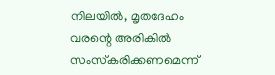നിലയില്‍, മൃതദേഹം വരന്റെ അരികിൽ സംസ്‌കരിക്കണമെന്ന്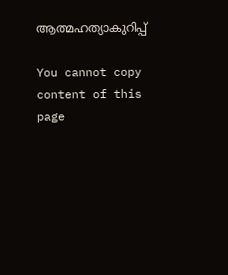ആത്മഹത്യാകുറിപ്പ്

You cannot copy content of this page